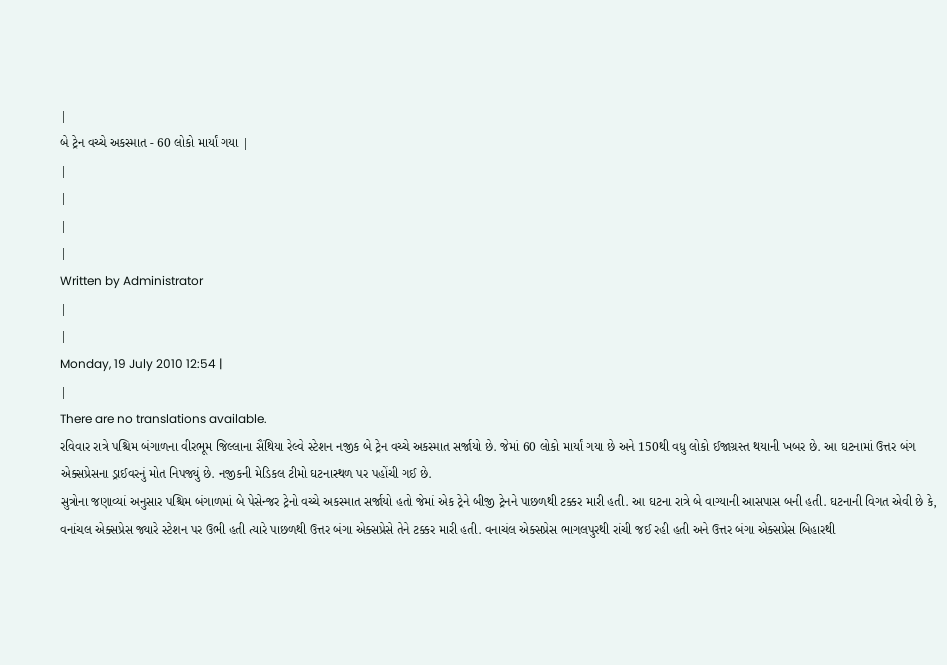|
બે ટ્રેન વચ્ચે અકસ્માત - 60 લોકો માર્યાં ગયા |
|
|
|
|
Written by Administrator
|
|
Monday, 19 July 2010 12:54 |
|
There are no translations available.
રવિવાર રાત્રે પશ્ચિમ બંગાળના વીરભૂમ જિલ્લાના સૈંથિયા રેલ્વે સ્ટેશન નજીક બે ટ્રેન વચ્ચે અકસ્માત સર્જાયો છે. જેમાં 60 લોકો માર્યાં ગયા છે અને 150થી વધુ લોકો ઈજાગ્રસ્ત થયાની ખબર છે. આ ઘટનામાં ઉત્તર બંગ એક્સપ્રેસના ડ્રાઈવરનું મોત નિપજ્યું છે. નજીકની મેડિકલ ટીમો ઘટનાસ્થળ પર પહોંચી ગઈ છે.
સુત્રોના જણાવ્યાં અનુસાર પશ્ચિમ બંગાળમાં બે પેસેન્જર ટ્રેનો વચ્ચે અકસ્માત સર્જાયો હતો જેમાં એક ટ્રેને બીજી ટ્રેનને પાછળથી ટક્કર મારી હતી. આ ઘટના રાત્રે બે વાગ્યાની આસપાસ બની હતી. ઘટનાની વિગત એવી છે કે, વનાંચલ એક્સપ્રેસ જ્યારે સ્ટેશન પર ઉભી હતી ત્યારે પાછળથી ઉત્તર બંગા એક્સપ્રેસે તેને ટક્કર મારી હતી. વનાચંલ એક્સપ્રેસ ભાગલપુરથી રાંચી જઈ રહી હતી અને ઉત્તર બંગા એક્સપ્રેસ બિહારથી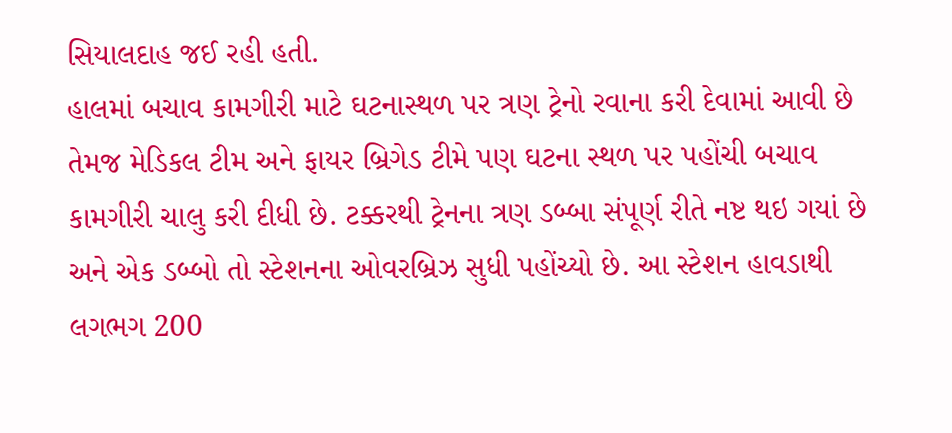સિયાલદાહ જઈ રહી હતી.
હાલમાં બચાવ કામગીરી માટે ઘટનાસ્થળ પર ત્રણ ટ્રેનો રવાના કરી દેવામાં આવી છે તેમજ મેડિકલ ટીમ અને ફાયર બ્રિગેડ ટીમે પણ ઘટના સ્થળ પર પહોંચી બચાવ કામગીરી ચાલુ કરી દીધી છે. ટક્કરથી ટ્રેનના ત્રણ ડબ્બા સંપૂર્ણ રીતે નષ્ટ થઇ ગયાં છે અને એક ડબ્બો તો સ્ટેશનના ઓવરબ્રિઝ સુધી પહોંચ્યો છે. આ સ્ટેશન હાવડાથી લગભગ 200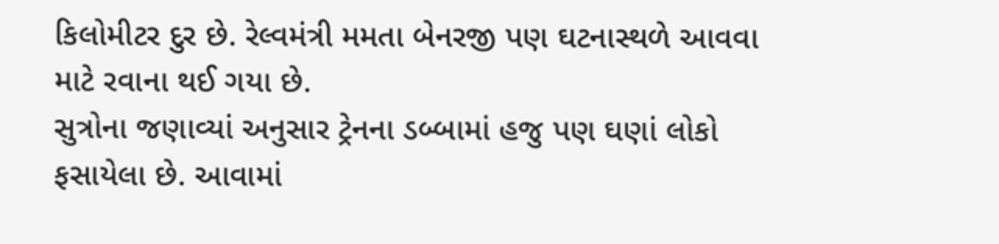કિલોમીટર દુર છે. રેલ્વમંત્રી મમતા બેનરજી પણ ઘટનાસ્થળે આવવા માટે રવાના થઈ ગયા છે.
સુત્રોના જણાવ્યાં અનુસાર ટ્રેનના ડબ્બામાં હજુ પણ ઘણાં લોકો ફસાયેલા છે. આવામાં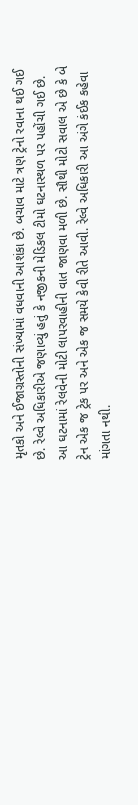મૃતકો અને ઈજાગ્રસ્તોની સંખ્યામાં વધવાની આશંકા છે. બચાવ માટે ત્રણ ટ્રેનો રવાના થઈ ગઈ છે. રેલ્વે અધિકારીએ જણાવ્યું હતું કે નજીકની મેડિકલ ટીમો ઘટનાસ્થળ પર પહોંચી ગઈ છે.
આ ઘટનામાં રેલવેની મોટી લાપરવાહીની વાત જાણવા મળી છે. સૌથી મોટો સવાલ એ છે કે બે ટ્રેન એક જ ટ્રેક પર અને એક જ સમયે કેવી રીતે આવી. રેલ્વે અધિકારી આ અંગે કંઈક કહેવા માંગતા નથી.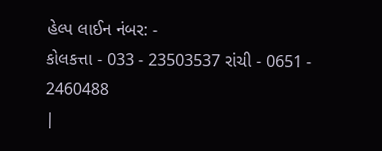હેલ્પ લાઈન નંબર: -
કોલકત્તા - 033 - 23503537 રાંચી - 0651 - 2460488
|